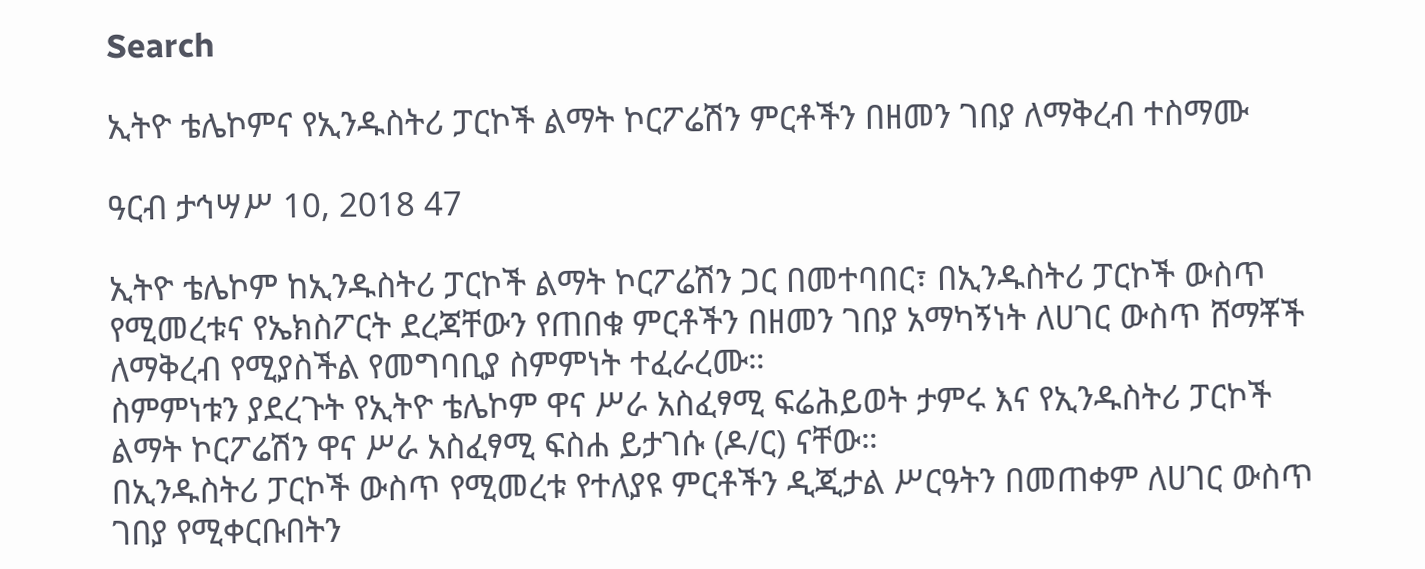Search

ኢትዮ ቴሌኮምና የኢንዱስትሪ ፓርኮች ልማት ኮርፖሬሽን ምርቶችን በዘመን ገበያ ለማቅረብ ተስማሙ

ዓርብ ታኅሣሥ 10, 2018 47

ኢትዮ ቴሌኮም ከኢንዱስትሪ ፓርኮች ልማት ኮርፖሬሽን ጋር በመተባበር፣ በኢንዱስትሪ ፓርኮች ውስጥ የሚመረቱና የኤክስፖርት ደረጃቸውን የጠበቁ ምርቶችን በዘመን ገበያ አማካኝነት ለሀገር ውስጥ ሸማቾች ለማቅረብ የሚያስችል የመግባቢያ ስምምነት ተፈራረሙ።
ስምምነቱን ያደረጉት የኢትዮ ቴሌኮም ዋና ሥራ አስፈፃሚ ፍሬሕይወት ታምሩ እና የኢንዱስትሪ ፓርኮች ልማት ኮርፖሬሽን ዋና ሥራ አስፈፃሚ ፍስሐ ይታገሱ (ዶ/ር) ናቸው።
በኢንዱስትሪ ፓርኮች ውስጥ የሚመረቱ የተለያዩ ምርቶችን ዲጂታል ሥርዓትን በመጠቀም ለሀገር ውስጥ ገበያ የሚቀርቡበትን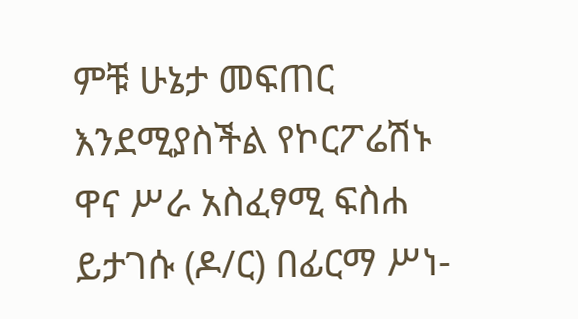ምቹ ሁኔታ መፍጠር እንደሚያስችል የኮርፖሬሽኑ ዋና ሥራ አስፈፃሚ ፍስሐ ይታገሱ (ዶ/ር) በፊርማ ሥነ-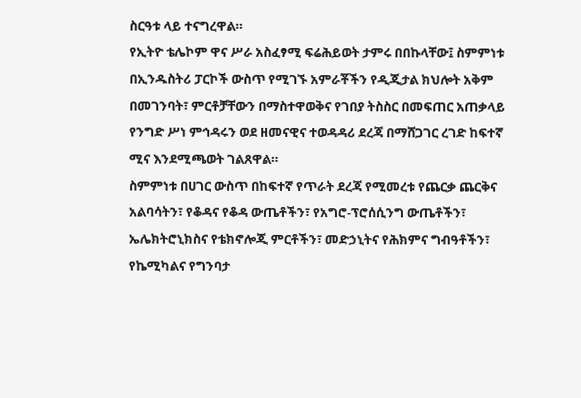ስርዓቱ ላይ ተናግረዋል።
የኢትዮ ቴሌኮም ዋና ሥራ አስፈፃሚ ፍሬሕይወት ታምሩ በበኩላቸው፤ ስምምነቱ በኢንዱስትሪ ፓርኮች ውስጥ የሚገኙ አምራቾችን የዲጂታል ክህሎት አቅም በመገንባት፣ ምርቶቻቸውን በማስተዋወቅና የገበያ ትስስር በመፍጠር አጠቃላይ የንግድ ሥነ ምኅዳሩን ወደ ዘመናዊና ተወዳዳሪ ደረጃ በማሸጋገር ረገድ ከፍተኛ ሚና እንደሚጫወት ገልጸዋል።
ስምምነቱ በሀገር ውስጥ በከፍተኛ የጥራት ደረጃ የሚመረቱ የጨርቃ ጨርቅና አልባሳትን፣ የቆዳና የቆዳ ውጤቶችን፣ የአግሮ-ፕሮሰሲንግ ውጤቶችን፣ ኤሌክትሮኒክስና የቴክኖሎጂ ምርቶችን፣ መድኃኒትና የሕክምና ግብዓቶችን፣ የኬሚካልና የግንባታ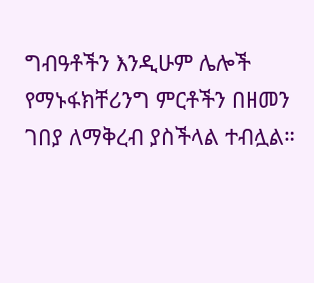ግብዓቶችን እንዲሁም ሌሎች የማኑፋክቸሪንግ ምርቶችን በዘመን ገበያ ለማቅረብ ያስችላል ተብሏል።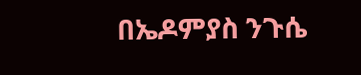በኤዶምያስ ንጉሴ